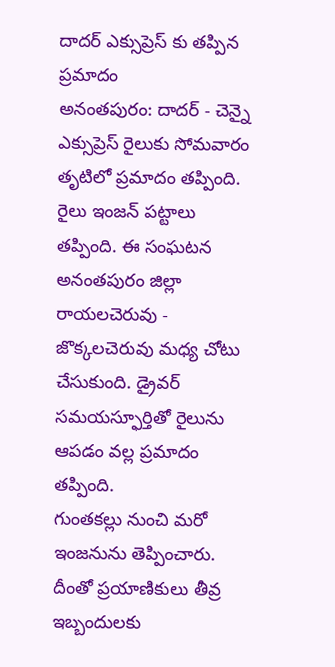దాదర్ ఎక్సుప్రెస్ కు తప్పిన ప్రమాదం
అనంతపురం: దాదర్ - చెన్నై ఎక్సుప్రెస్ రైలుకు సోమవారం తృటిలో ప్రమాదం తప్పింది. రైలు ఇంజన్ పట్టాలు తప్పింది. ఈ సంఘటన అనంతపురం జిల్లా రాయలచెరువు - జొక్కలచెరువు మధ్య చోటు చేసుకుంది. డ్రైవర్ సమయస్ఫూర్తితో రైలును ఆపడం వల్ల ప్రమాదం తప్పింది.
గుంతకల్లు నుంచి మరో ఇంజనును తెప్పించారు. దీంతో ప్రయాణికులు తీవ్ర ఇబ్బందులకు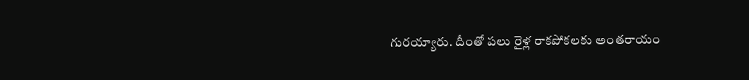గురయ్యారు. దీంతో పలు రైళ్ల రాకపోకలకు అంతరాయం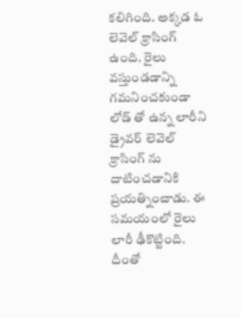కలిగింది. అక్కడ ఓ లెవెల్ క్రాసింగ్ ఉంది. రైలు వస్తుండడాన్ని గమనించకుండా లోడ్ తో ఉన్న లారీని డ్రైవర్ లెవెల్ క్రాసింగ్ ను దాటించడానికి ప్రయత్నించాడు. ఈ సమయంలో రైలు లారీ ఢీకొట్టింది. దీంతో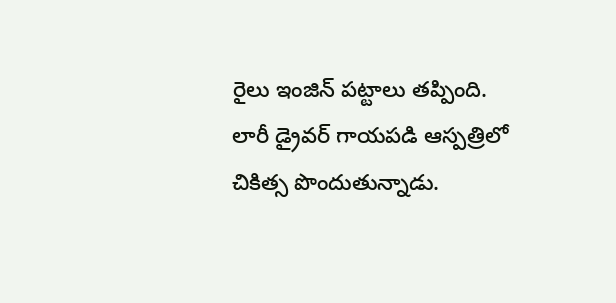రైలు ఇంజిన్ పట్టాలు తప్పింది. లారీ డ్రైవర్ గాయపడి ఆస్పత్రిలో చికిత్స పొందుతున్నాడు.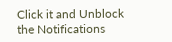Click it and Unblock the Notifications